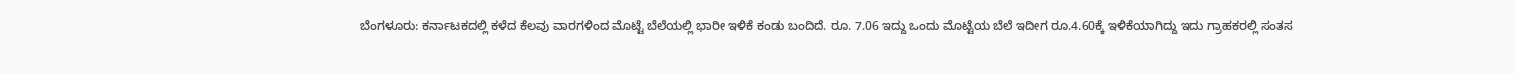ಬೆಂಗಳೂರು: ಕರ್ನಾಟಕದಲ್ಲಿ ಕಳೆದ ಕೆಲವು ವಾರಗಳಿಂದ ಮೊಟ್ಟೆ ಬೆಲೆಯಲ್ಲಿ ಭಾರೀ ಇಳಿಕೆ ಕಂಡು ಬಂದಿದೆ. ರೂ. 7.06 ಇದ್ದು ಒಂದು ಮೊಟ್ಟೆಯ ಬೆಲೆ ಇದೀಗ ರೂ.4.60ಕ್ಕೆ ಇಳಿಕೆಯಾಗಿದ್ದು ಇದು ಗ್ರಾಹಕರಲ್ಲಿ ಸಂತಸ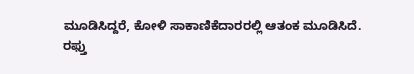ಮೂಡಿಸಿದ್ದರೆ, ಕೋಳಿ ಸಾಕಾಣಿಕೆದಾರರಲ್ಲಿ ಆತಂಕ ಮೂಡಿಸಿದೆ.
ರಫ್ತು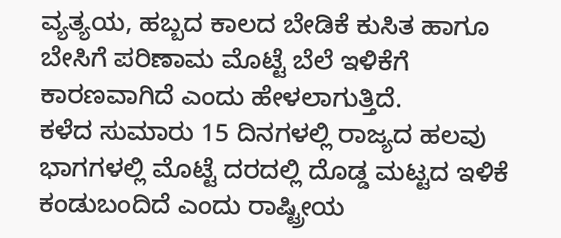ವ್ಯತ್ಯಯ, ಹಬ್ಬದ ಕಾಲದ ಬೇಡಿಕೆ ಕುಸಿತ ಹಾಗೂ ಬೇಸಿಗೆ ಪರಿಣಾಮ ಮೊಟ್ಟೆ ಬೆಲೆ ಇಳಿಕೆಗೆ ಕಾರಣವಾಗಿದೆ ಎಂದು ಹೇಳಲಾಗುತ್ತಿದೆ.
ಕಳೆದ ಸುಮಾರು 15 ದಿನಗಳಲ್ಲಿ ರಾಜ್ಯದ ಹಲವು ಭಾಗಗಳಲ್ಲಿ ಮೊಟ್ಟೆ ದರದಲ್ಲಿ ದೊಡ್ಡ ಮಟ್ಟದ ಇಳಿಕೆ ಕಂಡುಬಂದಿದೆ ಎಂದು ರಾಷ್ಟ್ರೀಯ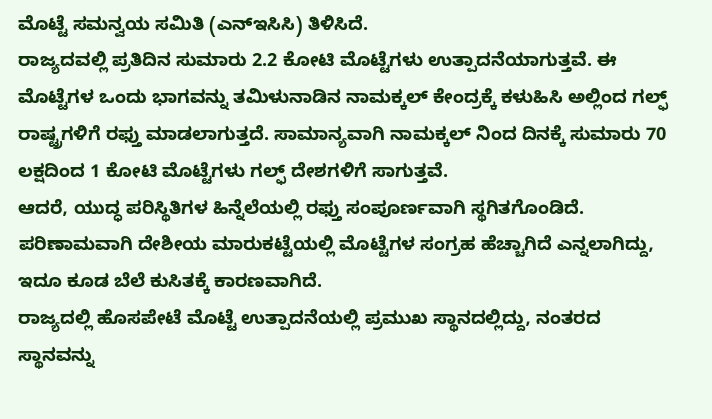ಮೊಟ್ಟೆ ಸಮನ್ವಯ ಸಮಿತಿ (ಎನ್ಇಸಿಸಿ) ತಿಳಿಸಿದೆ.
ರಾಜ್ಯದವಲ್ಲಿ ಪ್ರತಿದಿನ ಸುಮಾರು 2.2 ಕೋಟಿ ಮೊಟ್ಟೆಗಳು ಉತ್ಪಾದನೆಯಾಗುತ್ತವೆ. ಈ ಮೊಟ್ಟೆಗಳ ಒಂದು ಭಾಗವನ್ನು ತಮಿಳುನಾಡಿನ ನಾಮಕ್ಕಲ್ ಕೇಂದ್ರಕ್ಕೆ ಕಳುಹಿಸಿ ಅಲ್ಲಿಂದ ಗಲ್ಫ್ ರಾಷ್ಟ್ರಗಳಿಗೆ ರಫ್ತು ಮಾಡಲಾಗುತ್ತದೆ. ಸಾಮಾನ್ಯವಾಗಿ ನಾಮಕ್ಕಲ್ ನಿಂದ ದಿನಕ್ಕೆ ಸುಮಾರು 70 ಲಕ್ಷದಿಂದ 1 ಕೋಟಿ ಮೊಟ್ಟೆಗಳು ಗಲ್ಫ್ ದೇಶಗಳಿಗೆ ಸಾಗುತ್ತವೆ.
ಆದರೆ, ಯುದ್ಧ ಪರಿಸ್ಥಿತಿಗಳ ಹಿನ್ನೆಲೆಯಲ್ಲಿ ರಫ್ತು ಸಂಪೂರ್ಣವಾಗಿ ಸ್ಥಗಿತಗೊಂಡಿದೆ. ಪರಿಣಾಮವಾಗಿ ದೇಶೀಯ ಮಾರುಕಟ್ಟೆಯಲ್ಲಿ ಮೊಟ್ಟೆಗಳ ಸಂಗ್ರಹ ಹೆಚ್ಚಾಗಿದೆ ಎನ್ನಲಾಗಿದ್ದು, ಇದೂ ಕೂಡ ಬೆಲೆ ಕುಸಿತಕ್ಕೆ ಕಾರಣವಾಗಿದೆ.
ರಾಜ್ಯದಲ್ಲಿ ಹೊಸಪೇಟೆ ಮೊಟ್ಟೆ ಉತ್ಪಾದನೆಯಲ್ಲಿ ಪ್ರಮುಖ ಸ್ಥಾನದಲ್ಲಿದ್ದು, ನಂತರದ ಸ್ಥಾನವನ್ನು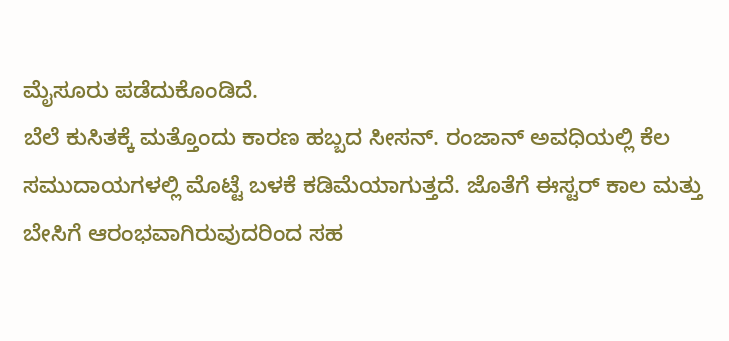ಮೈಸೂರು ಪಡೆದುಕೊಂಡಿದೆ.
ಬೆಲೆ ಕುಸಿತಕ್ಕೆ ಮತ್ತೊಂದು ಕಾರಣ ಹಬ್ಬದ ಸೀಸನ್. ರಂಜಾನ್ ಅವಧಿಯಲ್ಲಿ ಕೆಲ ಸಮುದಾಯಗಳಲ್ಲಿ ಮೊಟ್ಟೆ ಬಳಕೆ ಕಡಿಮೆಯಾಗುತ್ತದೆ. ಜೊತೆಗೆ ಈಸ್ಟರ್ ಕಾಲ ಮತ್ತು ಬೇಸಿಗೆ ಆರಂಭವಾಗಿರುವುದರಿಂದ ಸಹ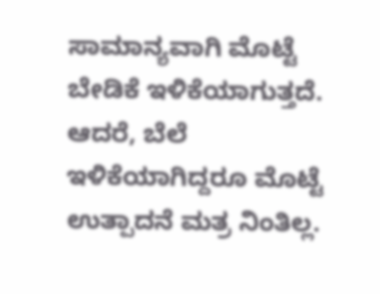ಸಾಮಾನ್ಯವಾಗಿ ಮೊಟ್ಟೆ ಬೇಡಿಕೆ ಇಳಿಕೆಯಾಗುತ್ತದೆ.
ಆದರೆ, ಬೆಲೆ ಇಳಿಕೆಯಾಗಿದ್ದರೂ ಮೊಟ್ಟೆ ಉತ್ಪಾದನೆ ಮತ್ರ ನಿಂತಿಲ್ಲ.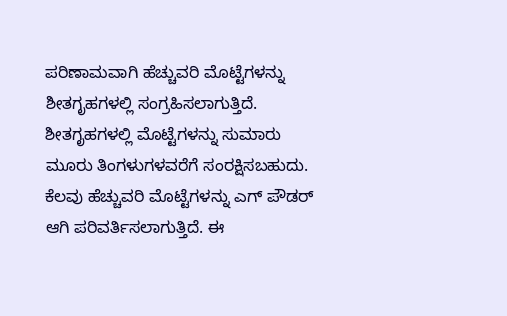ಪರಿಣಾಮವಾಗಿ ಹೆಚ್ಚುವರಿ ಮೊಟ್ಟೆಗಳನ್ನು ಶೀತಗೃಹಗಳಲ್ಲಿ ಸಂಗ್ರಹಿಸಲಾಗುತ್ತಿದೆ. ಶೀತಗೃಹಗಳಲ್ಲಿ ಮೊಟ್ಟೆಗಳನ್ನು ಸುಮಾರು ಮೂರು ತಿಂಗಳುಗಳವರೆಗೆ ಸಂರಕ್ಷಿಸಬಹುದು.
ಕೆಲವು ಹೆಚ್ಚುವರಿ ಮೊಟ್ಟೆಗಳನ್ನು ಎಗ್ ಪೌಡರ್ ಆಗಿ ಪರಿವರ್ತಿಸಲಾಗುತ್ತಿದೆ. ಈ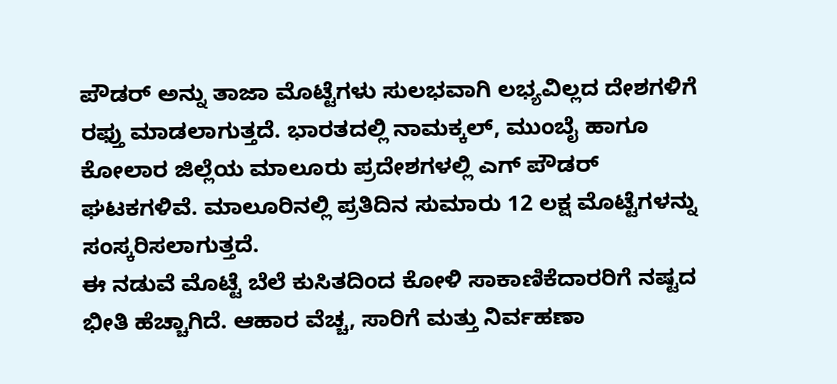ಪೌಡರ್ ಅನ್ನು ತಾಜಾ ಮೊಟ್ಟೆಗಳು ಸುಲಭವಾಗಿ ಲಭ್ಯವಿಲ್ಲದ ದೇಶಗಳಿಗೆ ರಫ್ತು ಮಾಡಲಾಗುತ್ತದೆ. ಭಾರತದಲ್ಲಿ ನಾಮಕ್ಕಲ್, ಮುಂಬೈ ಹಾಗೂ ಕೋಲಾರ ಜಿಲ್ಲೆಯ ಮಾಲೂರು ಪ್ರದೇಶಗಳಲ್ಲಿ ಎಗ್ ಪೌಡರ್ ಘಟಕಗಳಿವೆ. ಮಾಲೂರಿನಲ್ಲಿ ಪ್ರತಿದಿನ ಸುಮಾರು 12 ಲಕ್ಷ ಮೊಟ್ಟೆಗಳನ್ನು ಸಂಸ್ಕರಿಸಲಾಗುತ್ತದೆ.
ಈ ನಡುವೆ ಮೊಟ್ಟೆ ಬೆಲೆ ಕುಸಿತದಿಂದ ಕೋಳಿ ಸಾಕಾಣಿಕೆದಾರರಿಗೆ ನಷ್ಟದ ಭೀತಿ ಹೆಚ್ಚಾಗಿದೆ. ಆಹಾರ ವೆಚ್ಚ, ಸಾರಿಗೆ ಮತ್ತು ನಿರ್ವಹಣಾ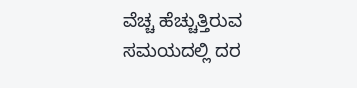ವೆಚ್ಚ ಹೆಚ್ಚುತ್ತಿರುವ ಸಮಯದಲ್ಲಿ ದರ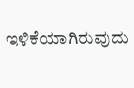ಇಳಿಕೆಯಾಗಿರುವುದು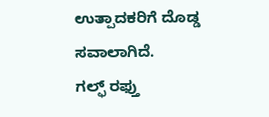ಉತ್ಪಾದಕರಿಗೆ ದೊಡ್ಡ ಸವಾಲಾಗಿದೆ.
ಗಲ್ಫ್ ರಫ್ತು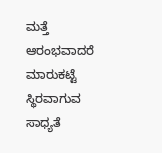ಮತ್ತೆ ಆರಂಭವಾದರೆ ಮಾರುಕಟ್ಟೆ ಸ್ಥಿರವಾಗುವ ಸಾಧ್ಯತೆ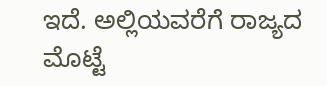ಇದೆ. ಅಲ್ಲಿಯವರೆಗೆ ರಾಜ್ಯದ ಮೊಟ್ಟೆ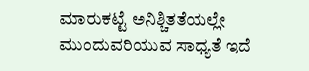ಮಾರುಕಟ್ಟೆ ಅನಿಶ್ಚಿತತೆಯಲ್ಲೇ ಮುಂದುವರಿಯುವ ಸಾಧ್ಯತೆ ಇದೆ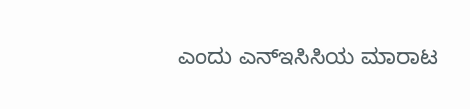ಎಂದು ಎನ್ಇಸಿಸಿಯ ಮಾರಾಟ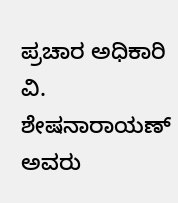ಪ್ರಚಾರ ಅಧಿಕಾರಿ ವಿ. ಶೇಷನಾರಾಯಣ್ ಅವರು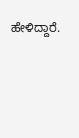ಹೇಳಿದ್ದಾರೆ.